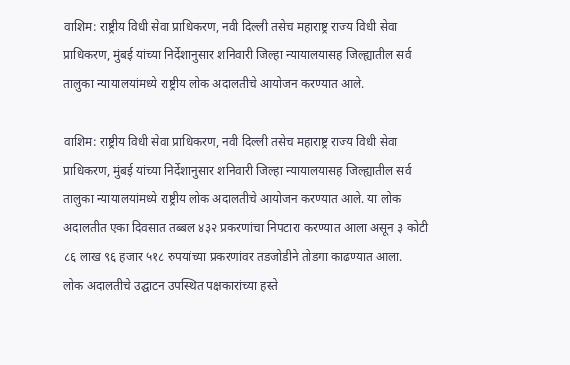वाशिम: राष्ट्रीय विधी सेवा प्राधिकरण, नवी दिल्ली तसेच महाराष्ट्र राज्य विधी सेवा प्राधिकरण, मुंबई यांच्या निर्देशानुसार शनिवारी जिल्हा न्यायालयासह जिल्ह्यातील सर्व तालुका न्यायालयांमध्ये राष्ट्रीय लोक अदालतीचे आयोजन करण्यात आले.

वाशिम: राष्ट्रीय विधी सेवा प्राधिकरण, नवी दिल्ली तसेच महाराष्ट्र राज्य विधी सेवा प्राधिकरण, मुंबई यांच्या निर्देशानुसार शनिवारी जिल्हा न्यायालयासह जिल्ह्यातील सर्व तालुका न्यायालयांमध्ये राष्ट्रीय लोक अदालतीचे आयोजन करण्यात आले. या लोक अदालतीत एका दिवसात तब्बल ४३२ प्रकरणांचा निपटारा करण्यात आला असून ३ कोटी ८६ लाख ९६ हजार ५१८ रुपयांच्या प्रकरणांवर तडजोडीने तोडगा काढण्यात आला.
लोक अदालतीचे उद्घाटन उपस्थित पक्षकारांच्या हस्ते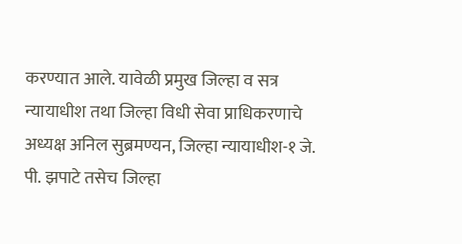करण्यात आले. यावेळी प्रमुख जिल्हा व सत्र न्यायाधीश तथा जिल्हा विधी सेवा प्राधिकरणाचे अध्यक्ष अनिल सुब्रमण्यन, जिल्हा न्यायाधीश-१ जे. पी. झपाटे तसेच जिल्हा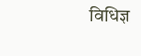विधिज्ञ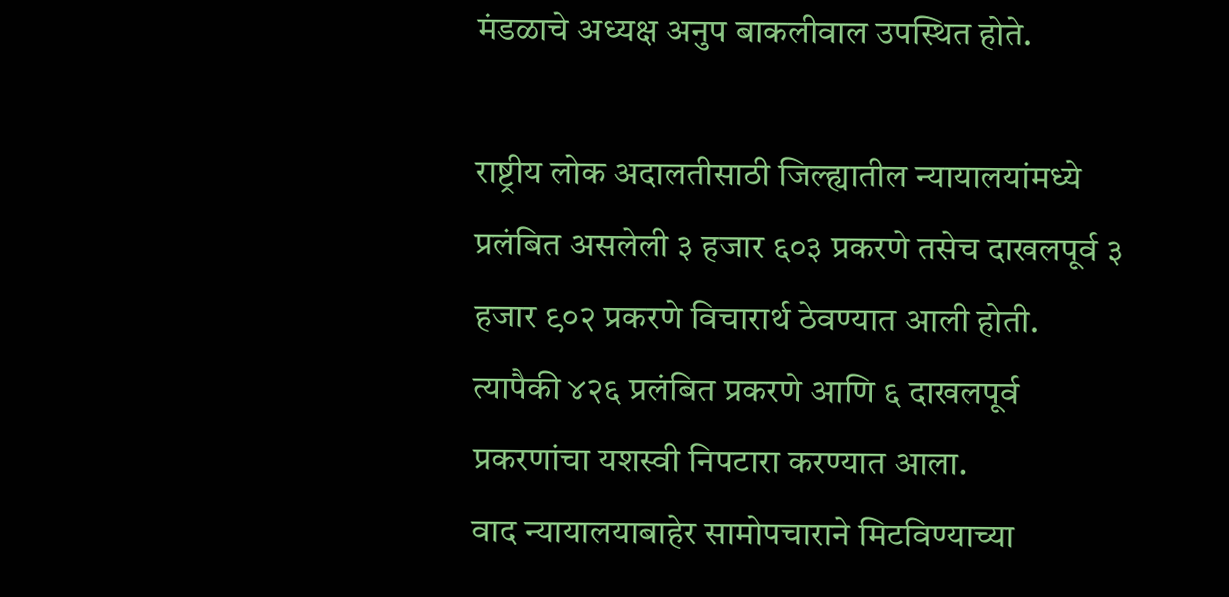मंडळाचे अध्यक्ष अनुप बाकलीवाल उपस्थित होते.

राष्ट्रीय लोक अदालतीसाठी जिल्ह्यातील न्यायालयांमध्ये प्रलंबित असलेली ३ हजार ६०३ प्रकरणे तसेच दाखलपूर्व ३ हजार ९०२ प्रकरणे विचारार्थ ठेवण्यात आली होती. त्यापैकी ४२६ प्रलंबित प्रकरणे आणि ६ दाखलपूर्व प्रकरणांचा यशस्वी निपटारा करण्यात आला.
वाद न्यायालयाबाहेर सामोपचाराने मिटविण्याच्या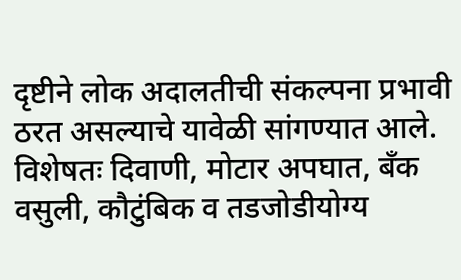दृष्टीने लोक अदालतीची संकल्पना प्रभावी ठरत असल्याचे यावेळी सांगण्यात आले. विशेषतः दिवाणी, मोटार अपघात, बँक वसुली, कौटुंबिक व तडजोडीयोग्य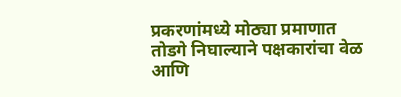प्रकरणांमध्ये मोठ्या प्रमाणात तोडगे निघाल्याने पक्षकारांचा वेळ आणि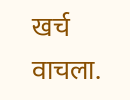खर्च वाचला.